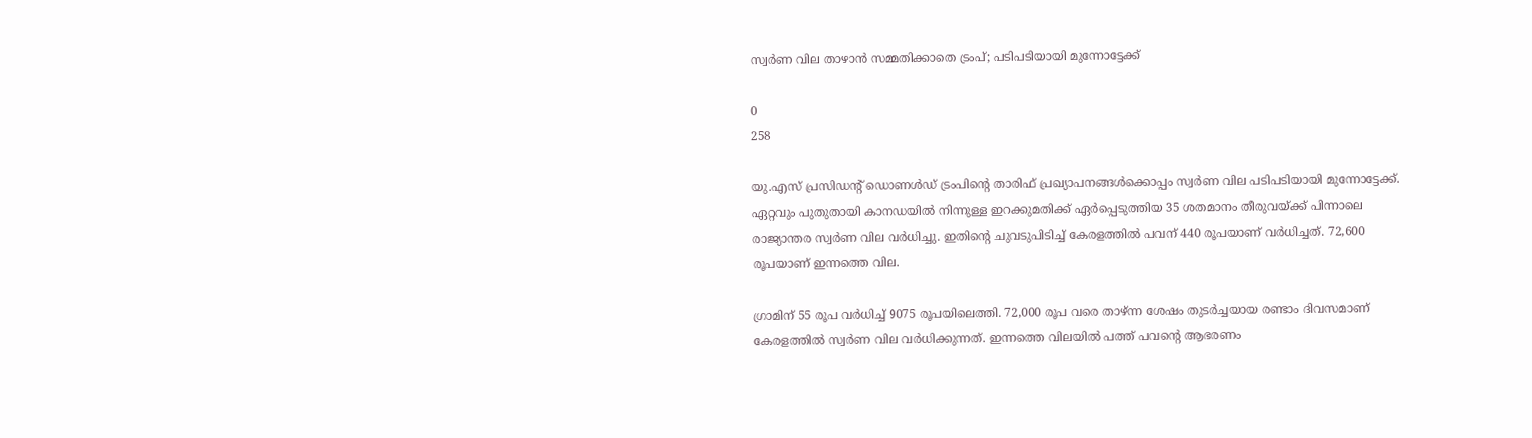സ്വര്‍ണ വില താഴാന്‍ സമ്മതിക്കാതെ ട്രംപ്; പടിപടിയായി മുന്നോട്ടേക്ക്

0
258

യു.എസ് പ്രസിഡന്‍റ് ഡൊണള്‍ഡ് ട്രംപിന്‍റെ താരിഫ് പ്രഖ്യാപനങ്ങള്‍ക്കൊപ്പം സ്വര്‍ണ വില പടിപടിയായി മുന്നോട്ടേക്ക്. ഏറ്റവും പുതുതായി കാനഡയില്‍ നിന്നുള്ള ഇറക്കുമതിക്ക് ഏര്‍പ്പെടുത്തിയ 35 ശതമാനം തീരുവയ്ക്ക് പിന്നാലെ രാജ്യാന്തര സ്വര്‍ണ വില വര്‍ധിച്ചു. ഇതിന്‍റെ ചുവടുപിടിച്ച് കേരളത്തില്‍ പവന് 440 രൂപയാണ് വര്‍ധിച്ചത്. 72,600 രൂപയാണ് ഇന്നത്തെ വില.

ഗ്രാമിന് 55 രൂപ വര്‍ധിച്ച് 9075 രൂപയിലെത്തി. 72,000 രൂപ വരെ താഴ്ന്ന ശേഷം തുടര്‍ച്ചയായ രണ്ടാം ദിവസമാണ് കേരളത്തില്‍ സ്വര്‍ണ വില വര്‍ധിക്കുന്നത്. ഇന്നത്തെ വിലയില്‍ പത്ത് പവന്‍റെ ആഭരണം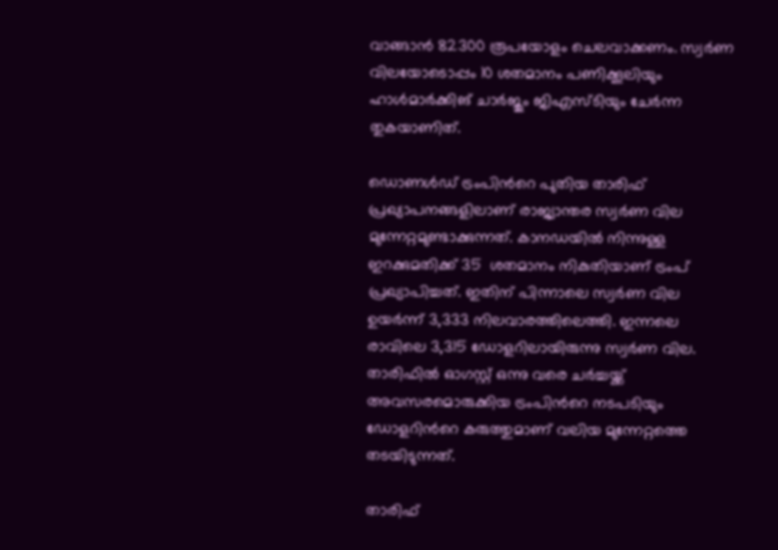വാങ്ങാന്‍ 82300 രൂപയോളം ചെലവാക്കണം. സ്വര്‍ണ വിലയോടൊപ്പം 10 ശതമാനം പണിക്കൂലിയും ഹാള്‍മാര്‍ക്കിങ് ചാര്‍ജും ജിഎസ്ടിയും ചേര്‍ന്ന തുകയാണിത്.

ഡൊണള്‍ഡ് ട്രംപിന്‍റെ പുതിയ താരിഫ് പ്രഖ്യാപനങ്ങളിലാണ് രാജ്യാന്തര സ്വര്‍ണ വില മുന്നേറ്റമുണ്ടാക്കുന്നത്. കാനഡയില്‍ നിന്നുള്ള ഇറക്കുമതിക്ക് 35  ശതമാനം നികുതിയാണ് ട്രംപ് പ്രഖ്യാപിച്ചത്. ഇതിന് പിന്നാലെ സ്വര്‍ണ വില ഉയര്‍ന്ന് 3,333 നിലവാരത്തിലെത്തി. ഇന്നലെ രാവിലെ 3,315 ഡോളറിലായിരുന്നു സ്വര്‍ണ വില. താരിഫില്‍ ഓഗസ്റ്റ് ഒന്നു വരെ ചര്‍ച്ചയ്ക്ക് അവസരമൊരുക്കിയ ട്രംപിന്‍റെ നടപടിയും ഡോളറിന്‍റെ കരുത്തുമാണ് വലിയ മുന്നേറ്റത്തെ തടയിടുന്നത്.

താരിഫ്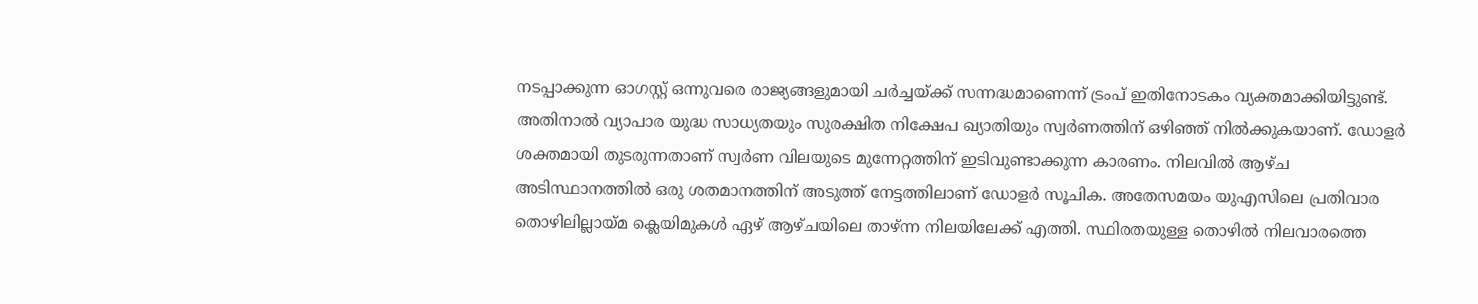നടപ്പാക്കുന്ന ഓഗസ്റ്റ് ഒന്നുവരെ രാജ്യങ്ങളുമായി ചര്‍ച്ചയ്ക്ക് സന്നദ്ധമാണെന്ന് ട്രംപ് ഇതിനോടകം വ്യക്തമാക്കിയിട്ടുണ്ട്. അതിനാല്‍ വ്യാപാര യുദ്ധ സാധ്യതയും സുരക്ഷിത നിക്ഷേപ ഖ്യാതിയും സ്വര്‍ണത്തിന് ഒഴിഞ്ഞ് നില്‍ക്കുകയാണ്. ഡോളര്‍ ശക്തമായി തുടരുന്നതാണ് സ്വര്‍ണ വിലയുടെ മുന്നേറ്റത്തിന് ഇടിവുണ്ടാക്കുന്ന കാരണം. നിലവില്‍ ആഴ്ച അടിസ്ഥാനത്തില്‍ ഒരു ശതമാനത്തിന് അടുത്ത് നേട്ടത്തിലാണ് ഡോളര്‍ സൂചിക. അതേസമയം യുഎസിലെ പ്രതിവാര തൊഴിലില്ലായ്മ ക്ലെയിമുകൾ ഏഴ് ആഴ്ചയിലെ താഴ്ന്ന നിലയിലേക്ക് എത്തി. സ്ഥിരതയുള്ള തൊഴിൽ നിലവാരത്തെ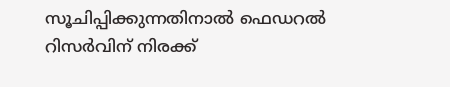സൂചിപ്പിക്കുന്നതിനാല്‍ ഫെഡറൽ റിസർവിന് നിരക്ക്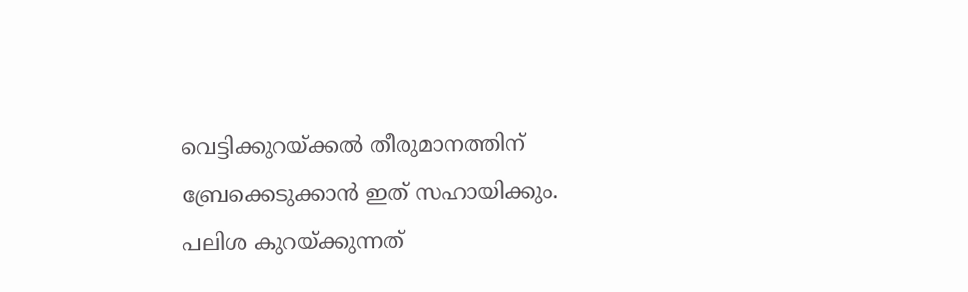വെട്ടിക്കുറയ്ക്കല്‍ തീരുമാനത്തിന് ബ്രേക്കെടുക്കാന്‍ ഇത് സഹായിക്കും. പലിശ കുറയ്ക്കുന്നത്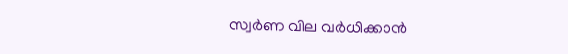സ്വര്‍ണ വില വര്‍ധിക്കാന്‍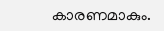കാരണമാകും.